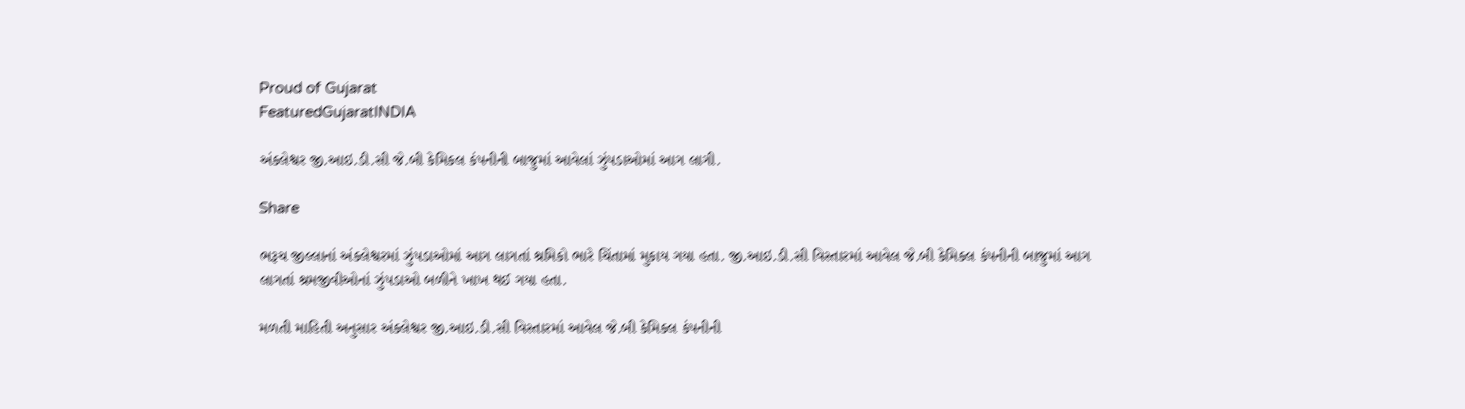Proud of Gujarat
FeaturedGujaratINDIA

અંકલેશ્વર જી.આઇ.ડી.સી જે.બી કેમિકલ કંપનીની બાજુમાં આવેલાં ઝુંપડાઓમાં આગ લાગી.

Share

ભરૂચ જીલ્લાનાં અંકલેશ્વરમાં ઝુંપડાઓમાં આગ લાગતાં શ્રમિકો ભારે ચિંતામાં મુકાય ગયા હતા. જી.આઇ.ડી.સી વિસ્તારમાં આવેલ જે.બી કેમિકલ કંપનીની બાજુમાં આગ લાગતાં શ્રમજીવીઓનાં ઝુંપડાઓ બળીને ખાખ થઈ ગયા હતા.

મળતી માહિતી અનુસાર અંકલેશ્વર જી.આઇ.ડી.સી વિસ્તારમાં આવેલ જે.બી કેમિકલ કંપનીની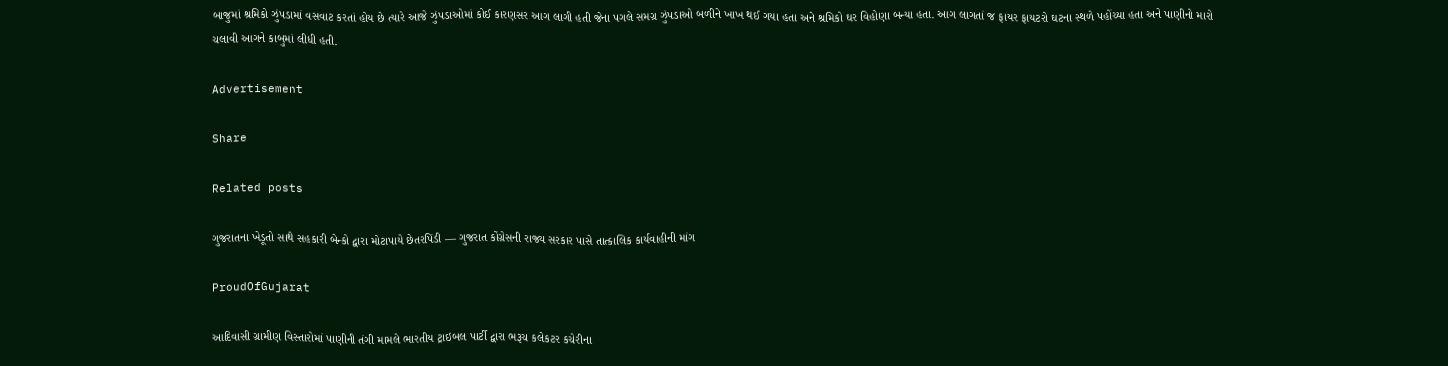બાજુમાં શ્રમિકો ઝુંપડામાં વસવાટ કરતાં હોય છે ત્યારે આજે ઝુંપડાઓમાં કોઈ કારણસર આગ લાગી હતી જેના પગલે સમગ્ર ઝુંપડાઓ બળીને ખાખ થઈ ગયા હતા અને શ્રમિકો ઘર વિહોણા બન્યા હતા. આગ લાગતાં જ ફાયર ફાયટરો ઘટના સ્થળે પહોંચ્યા હતા અને પાણીનો મારો ચલાવી આગને કાબુમાં લીધી હતી.

Advertisement

Share

Related posts

ગુજરાતના ખેડૂતો સાથે સહકારી બેન્કો દ્વારા મોટાપાયે છેતરપિંડી — ગુજરાત કોંગ્રેસની રાજ્ય સરકાર પાસે તાત્કાલિક કાર્યવાહીની માંગ

ProudOfGujarat

આદિવાસી ગ્રામીણ વિસ્તારોમાં પાણીની તંગી મામલે ભારતીય ટ્રાઇબલ પાર્ટી દ્વારા ભરૂચ કલેકટર કચેરીના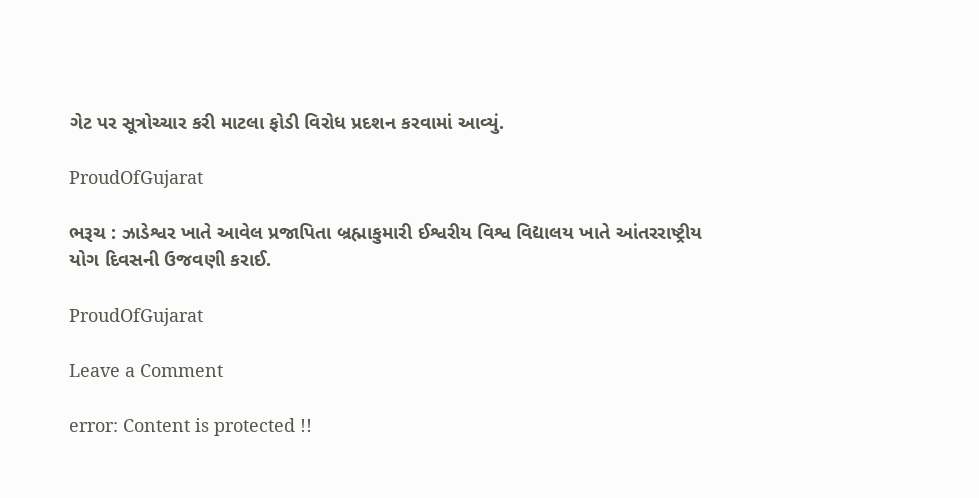ગેટ પર સૂત્રોચ્ચાર કરી માટલા ફોડી વિરોધ પ્રદશન કરવામાં આવ્યું.

ProudOfGujarat

ભરૂચ : ઝાડેશ્વર ખાતે આવેલ પ્રજાપિતા બ્રહ્માકુમારી ઈશ્વરીય વિશ્વ વિદ્યાલય ખાતે આંતરરાષ્ટ્રીય યોગ દિવસની ઉજવણી કરાઈ.

ProudOfGujarat

Leave a Comment

error: Content is protected !!